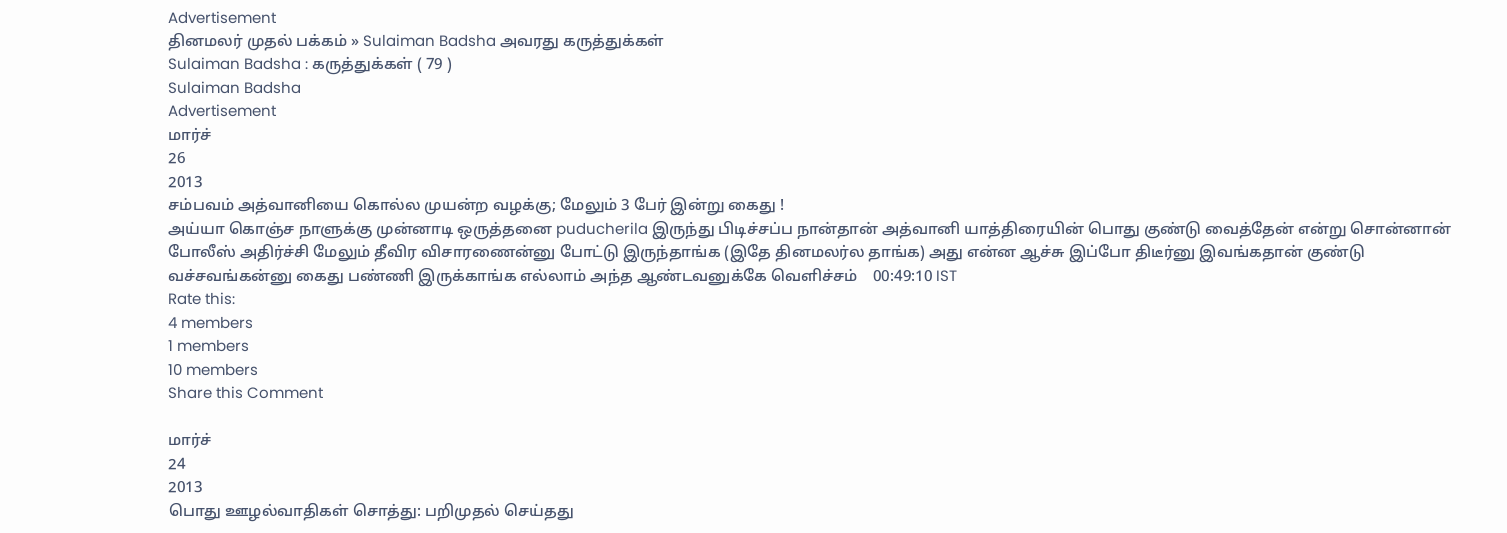Advertisement
தினமலர் முதல் பக்கம் » Sulaiman Badsha அவரது கருத்துக்கள்
Sulaiman Badsha : கருத்துக்கள் ( 79 )
Sulaiman Badsha
Advertisement
மார்ச்
26
2013
சம்பவம் அத்வானியை கொல்ல முயன்ற வழக்கு; மேலும் 3 பேர் இன்று கைது !
அய்யா கொஞ்ச நாளுக்கு முன்னாடி ஒருத்தனை puducherila இருந்து பிடிச்சப்ப நான்தான் அத்வானி யாத்திரையின் பொது குண்டு வைத்தேன் என்று சொன்னான் போலீஸ் அதிர்ச்சி மேலும் தீவிர விசாரணைன்னு போட்டு இருந்தாங்க (இதே தினமலர்ல தாங்க) அது என்ன ஆச்சு இப்போ திடீர்னு இவங்கதான் குண்டு வச்சவங்கன்னு கைது பண்ணி இருக்காங்க எல்லாம் அந்த ஆண்டவனுக்கே வெளிச்சம்    00:49:10 IST
Rate this:
4 members
1 members
10 members
Share this Comment

மார்ச்
24
2013
பொது ஊழல்வாதிகள் சொத்து: பறிமுதல் செய்தது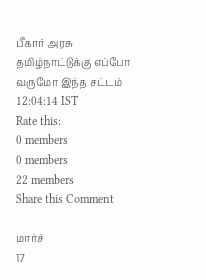பீகார் அரசு
தமிழ்நாட்டுக்கு எப்போ வருமோ இந்த சட்டம்   12:04:14 IST
Rate this:
0 members
0 members
22 members
Share this Comment

மார்ச்
17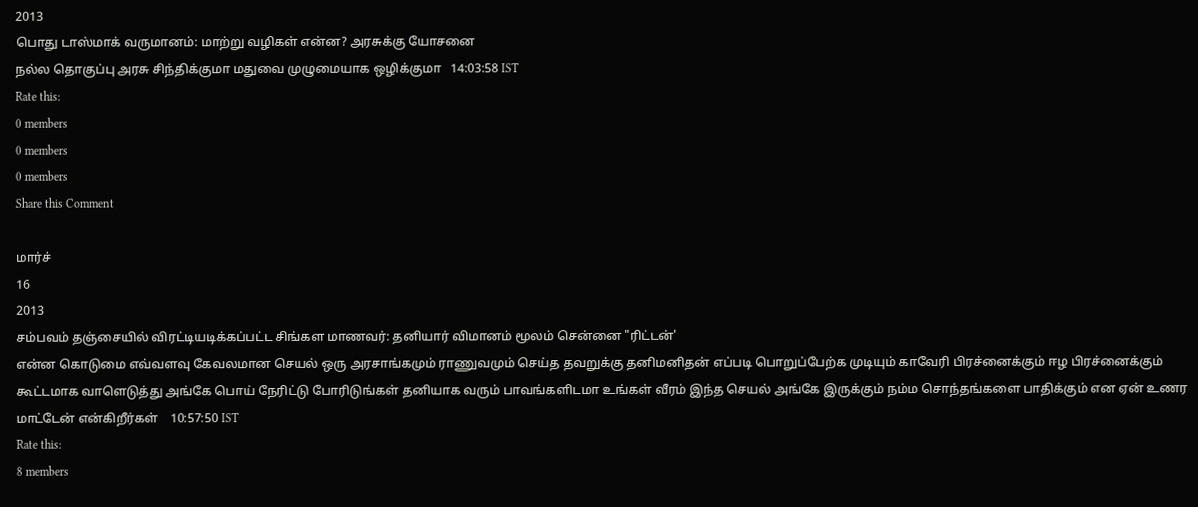2013
பொது டாஸ்மாக் வருமானம்: மாற்று வழிகள் என்ன? அரசுக்கு யோசனை
நல்ல தொகுப்பு அரசு சிந்திக்குமா மதுவை முழுமையாக ஒழிக்குமா   14:03:58 IST
Rate this:
0 members
0 members
0 members
Share this Comment

மார்ச்
16
2013
சம்பவம் தஞ்சையில் விரட்டியடிக்கப்பட்ட சிங்கள மாணவர்: தனியார் விமானம் மூலம் சென்னை "ரிட்டன்'
என்ன கொடுமை எவ்வளவு கேவலமான செயல் ஒரு அரசாங்கமும் ராணுவமும் செய்த தவறுக்கு தனிமனிதன் எப்படி பொறுப்பேற்க முடியும் காவேரி பிரச்னைக்கும் ஈழ பிரச்னைக்கும் கூட்டமாக வாளெடுத்து அங்கே பொய் நேரிட்டு போரிடுங்கள் தனியாக வரும் பாவங்களிடமா உங்கள் வீரம் இந்த செயல் அங்கே இருக்கும் நம்ம சொந்தங்களை பாதிக்கும் என ஏன் உணர மாட்டேன் என்கிறீர்கள்    10:57:50 IST
Rate this:
8 members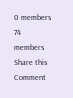0 members
74 members
Share this Comment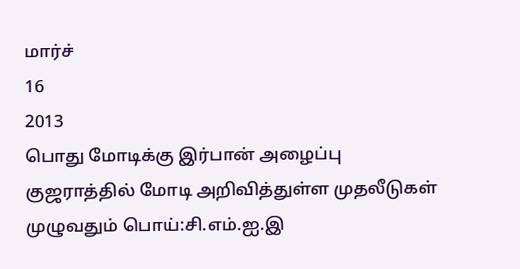மார்ச்
16
2013
பொது மோடிக்கு இர்பான் அழைப்பு
குஜராத்தில் மோடி அறிவித்துள்ள முதலீடுகள் முழுவதும் பொய்:சி.எம்.ஐ.இ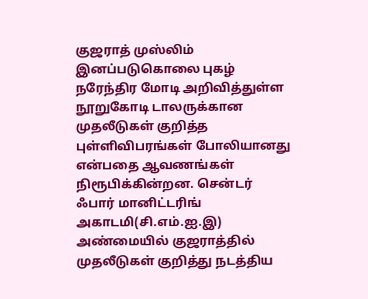குஜராத் முஸ்லிம் இனப்படுகொலை புகழ் நரேந்திர மோடி அறிவித்துள்ள நூறுகோடி டாலருக்கான முதலீடுகள் குறித்த புள்ளிவிபரங்கள் போலியானது என்பதை ஆவணங்கள் நிரூபிக்கின்றன. சென்டர் ஃபார் மானிட்டரிங் அகாடமி(சி.எம்.ஐ.இ) அண்மையில் குஜராத்தில் முதலீடுகள் குறித்து நடத்திய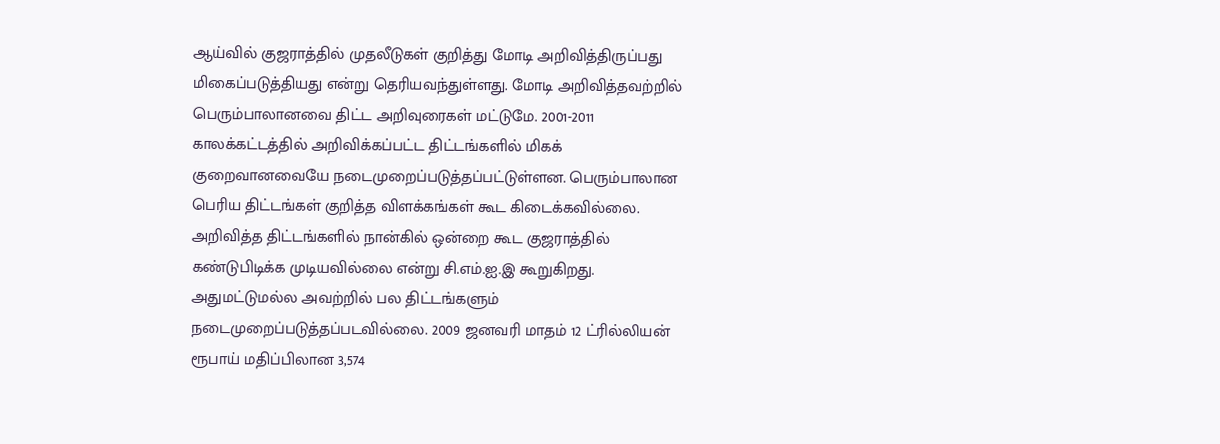ஆய்வில் குஜராத்தில் முதலீடுகள் குறித்து மோடி அறிவித்திருப்பது மிகைப்படுத்தியது என்று தெரியவந்துள்ளது. மோடி அறிவித்தவற்றில் பெரும்பாலானவை திட்ட அறிவுரைகள் மட்டுமே. 2001-2011 காலக்கட்டத்தில் அறிவிக்கப்பட்ட திட்டங்களில் மிகக் குறைவானவையே நடைமுறைப்படுத்தப்பட்டுள்ளன. பெரும்பாலான பெரிய திட்டங்கள் குறித்த விளக்கங்கள் கூட கிடைக்கவில்லை. அறிவித்த திட்டங்களில் நான்கில் ஒன்றை கூட குஜராத்தில் கண்டுபிடிக்க முடியவில்லை என்று சி.எம்.ஐ.இ கூறுகிறது. அதுமட்டுமல்ல அவற்றில் பல திட்டங்களும் நடைமுறைப்படுத்தப்படவில்லை. 2009 ஜனவரி மாதம் 12 ட்ரில்லியன் ரூபாய் மதிப்பிலான 3,574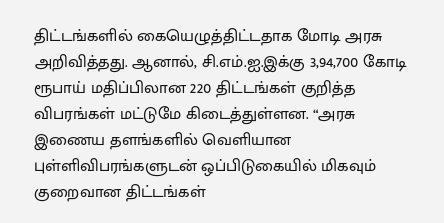திட்டங்களில் கையெழுத்திட்டதாக மோடி அரசு அறிவித்தது. ஆனால், சி.எம்.ஐ.இக்கு 3,94,700 கோடி ரூபாய் மதிப்பிலான 220 திட்டங்கள் குறித்த விபரங்கள் மட்டுமே கிடைத்துள்ளன. “அரசு இணைய தளங்களில் வெளியான புள்ளிவிபரங்களுடன் ஒப்பிடுகையில் மிகவும் குறைவான திட்டங்கள்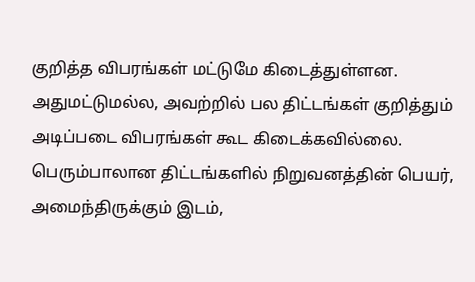குறித்த விபரங்கள் மட்டுமே கிடைத்துள்ளன. அதுமட்டுமல்ல, அவற்றில் பல திட்டங்கள் குறித்தும் அடிப்படை விபரங்கள் கூட கிடைக்கவில்லை. பெரும்பாலான திட்டங்களில் நிறுவனத்தின் பெயர், அமைந்திருக்கும் இடம்,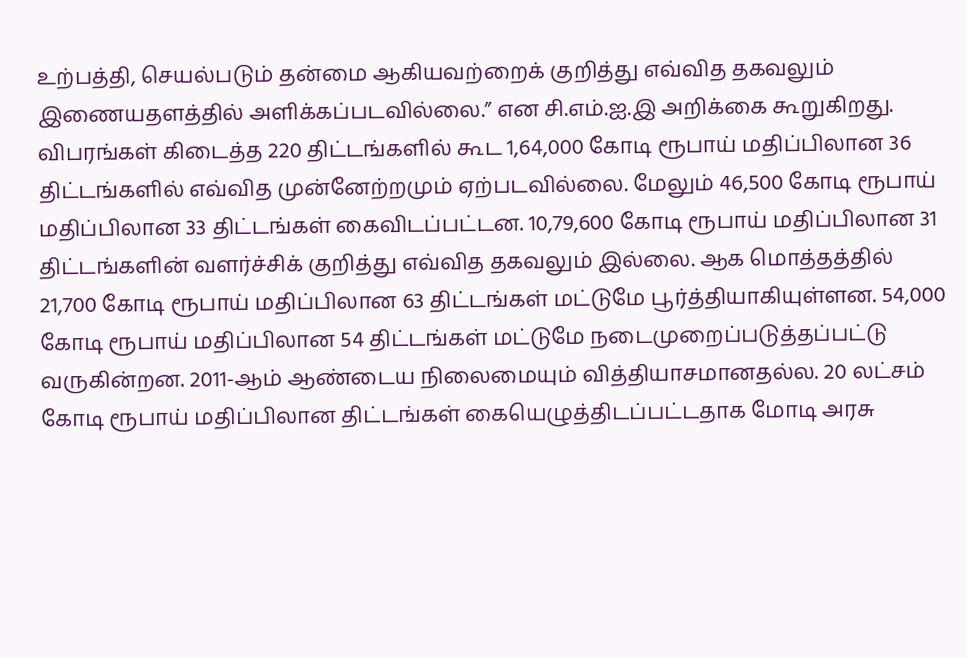உற்பத்தி, செயல்படும் தன்மை ஆகியவற்றைக் குறித்து எவ்வித தகவலும் இணையதளத்தில் அளிக்கப்படவில்லை.” என சி.எம்.ஐ.இ அறிக்கை கூறுகிறது. விபரங்கள் கிடைத்த 220 திட்டங்களில் கூட 1,64,000 கோடி ரூபாய் மதிப்பிலான 36 திட்டங்களில் எவ்வித முன்னேற்றமும் ஏற்படவில்லை. மேலும் 46,500 கோடி ரூபாய் மதிப்பிலான 33 திட்டங்கள் கைவிடப்பட்டன. 10,79,600 கோடி ரூபாய் மதிப்பிலான 31 திட்டங்களின் வளர்ச்சிக் குறித்து எவ்வித தகவலும் இல்லை. ஆக மொத்தத்தில் 21,700 கோடி ரூபாய் மதிப்பிலான 63 திட்டங்கள் மட்டுமே பூர்த்தியாகியுள்ளன. 54,000 கோடி ரூபாய் மதிப்பிலான 54 திட்டங்கள் மட்டுமே நடைமுறைப்படுத்தப்பட்டு வருகின்றன. 2011-ஆம் ஆண்டைய நிலைமையும் வித்தியாசமானதல்ல. 20 லட்சம் கோடி ரூபாய் மதிப்பிலான திட்டங்கள் கையெழுத்திடப்பட்டதாக மோடி அரசு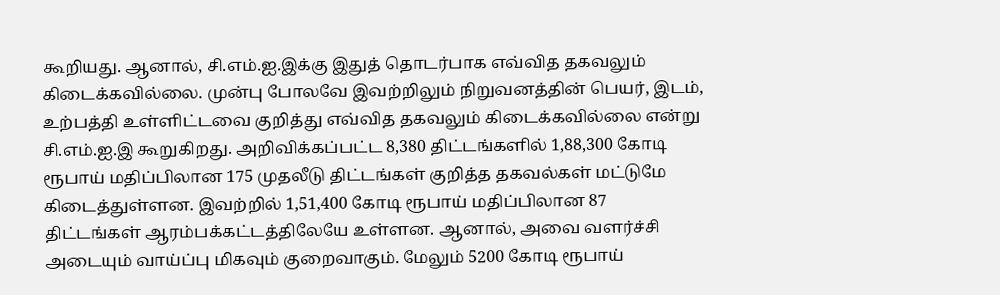கூறியது. ஆனால், சி.எம்.ஐ.இக்கு இதுத் தொடர்பாக எவ்வித தகவலும் கிடைக்கவில்லை. முன்பு போலவே இவற்றிலும் நிறுவனத்தின் பெயர், இடம், உற்பத்தி உள்ளிட்டவை குறித்து எவ்வித தகவலும் கிடைக்கவில்லை என்று சி.எம்.ஐ.இ கூறுகிறது. அறிவிக்கப்பட்ட 8,380 திட்டங்களில் 1,88,300 கோடி ரூபாய் மதிப்பிலான 175 முதலீடு திட்டங்கள் குறித்த தகவல்கள் மட்டுமே கிடைத்துள்ளன. இவற்றில் 1,51,400 கோடி ரூபாய் மதிப்பிலான 87 திட்டங்கள் ஆரம்பக்கட்டத்திலேயே உள்ளன. ஆனால், அவை வளர்ச்சி அடையும் வாய்ப்பு மிகவும் குறைவாகும். மேலும் 5200 கோடி ரூபாய்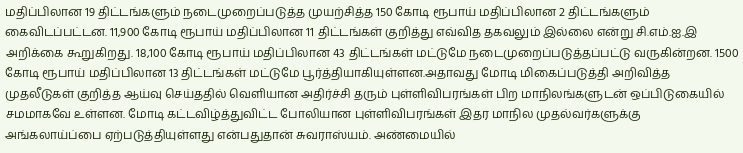மதிப்பிலான 19 திட்டங்களும் நடைமுறைப்படுத்த முயற்சித்த 150 கோடி ரூபாய் மதிப்பிலான 2 திட்டங்களும் கைவிடப்பட்டன. 11,900 கோடி ரூபாய் மதிப்பிலான 11 திட்டங்கள் குறித்து எவ்வித தகவலும் இல்லை என்று சி.எம்.ஐ.இ அறிக்கை கூறுகிறது. 18,100 கோடி ரூபாய் மதிப்பிலான 43 திட்டங்கள் மட்டுமே நடைமுறைப்படுத்தப்பட்டு வருகின்றன. 1500 கோடி ரூபாய் மதிப்பிலான 13 திட்டங்கள் மட்டுமே பூர்த்தியாகியுள்ளன.அதாவது மோடி மிகைப்படுத்தி அறிவித்த முதலீடுகள் குறித்த ஆய்வு செய்ததில் வெளியான அதிர்ச்சி தரும் புள்ளிவிபரங்கள் பிற மாநிலங்களுடன் ஒப்பிடுகையில் சமமாகவே உள்ளன. மோடி கட்டவிழ்த்துவிட்ட போலியான புள்ளிவிபரங்கள் இதர மாநில முதல்வர்களுக்கு அங்கலாய்ப்பை ஏற்படுத்தியுள்ளது என்பதுதான் சுவராஸ்யம். அண்மையில்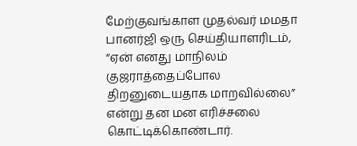மேற்குவங்காள முதல்வர் மமதா பானர்ஜி ஒரு செய்தியாளரிடம், “ஏன் எனது மாநிலம் குஜராத்தைப்போல திறனுடையதாக மாறவில்லை” என்று தன மன எரிச்சலை கொட்டிக்கொண்டார்.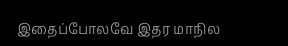இதைப்போலவே இதர மாநில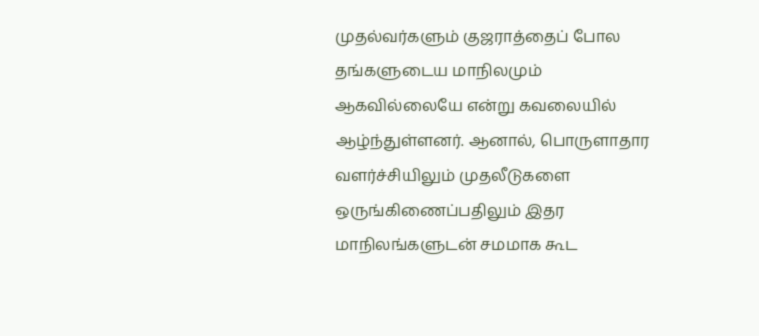முதல்வர்களும் குஜராத்தைப் போல தங்களுடைய மாநிலமும் ஆகவில்லையே என்று கவலையில் ஆழ்ந்துள்ளனர். ஆனால், பொருளாதார வளர்ச்சியிலும் முதலீடுகளை ஒருங்கிணைப்பதிலும் இதர மாநிலங்களுடன் சமமாக கூட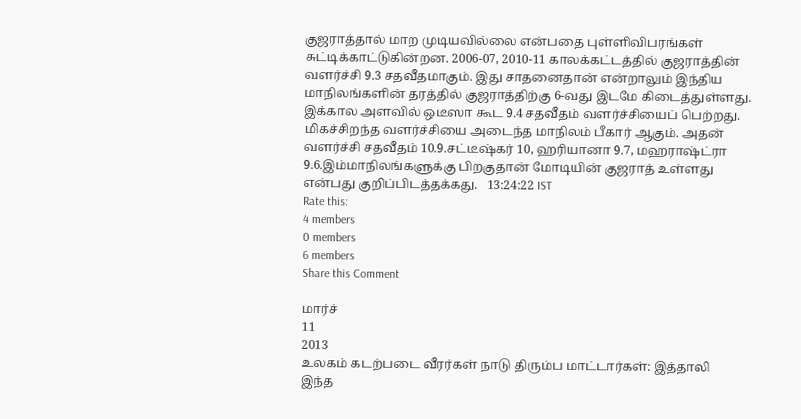குஜராத்தால் மாற முடியவில்லை என்பதை புள்ளிவிபரங்கள் சுட்டிக்காட்டுகின்றன. 2006-07, 2010-11 காலக்கட்டத்தில் குஜராத்தின் வளர்ச்சி 9.3 சதவீதமாகும். இது சாதனைதான் என்றாலும் இந்திய மாநிலங்களின் தரத்தில் குஜராத்திற்கு 6-வது இடமே கிடைத்துள்ளது. இக்கால அளவில் ஒடீஸா கூட 9.4 சதவீதம் வளர்ச்சியைப் பெற்றது. மிகச்சிறந்த வளர்ச்சியை அடைந்த மாநிலம் பீகார் ஆகும். அதன் வளர்ச்சி சதவீதம் 10.9.சட்டீஷ்கர் 10, ஹரியானா 9.7, மஹராஷ்ட்ரா 9.6.இம்மாநிலங்களுக்கு பிறகுதான் மோடியின் குஜராத் உள்ளது என்பது குறிப்பிடத்தக்கது.   13:24:22 IST
Rate this:
4 members
0 members
6 members
Share this Comment

மார்ச்
11
2013
உலகம் கடற்படை வீரர்கள் நாடு திரும்ப மாட்டார்கள்: இத்தாலி
இந்த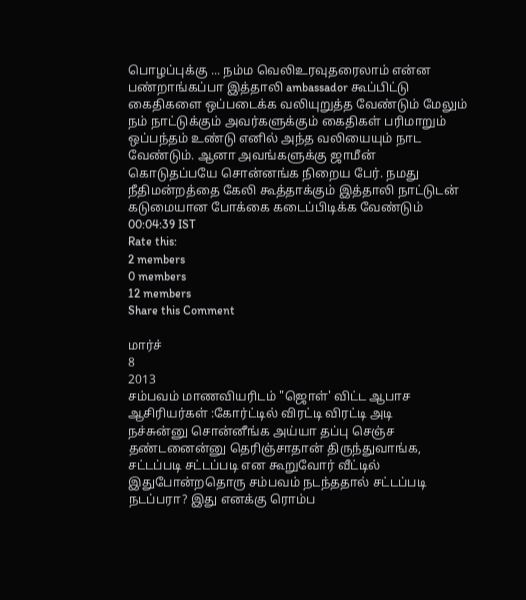பொழப்புக்கு ... நம்ம வெலிஉரவுதரைலாம் என்ன பண்றாங்கப்பா இத்தாலி ambassador கூப்பிட்டு கைதிகளை ஒப்படைக்க வலியுறுத்த வேண்டும் மேலும் நம் நாட்டுக்கும் அவர்களுக்கும் கைதிகள் பரிமாறும் ஒப்பந்தம் உண்டு எனில் அந்த வலியையும் நாட வேண்டும். ஆனா அவங்களுக்கு ஜாமீன் கொடுதப்பயே சொன்னங்க நிறைய பேர். நமது நீதிமன்றத்தை கேலி கூத்தாக்கும் இத்தாலி நாட்டுடன் கடுமையான போக்கை கடைப்பிடிக்க வேண்டும்   00:04:39 IST
Rate this:
2 members
0 members
12 members
Share this Comment

மார்ச்
8
2013
சம்பவம் மாணவியரிடம் "ஜொள்' விட்ட ஆபாச ஆசிரியர்கள் :கோர்ட்டில் விரட்டி விரட்டி அடி
நச்சுன்னு சொன்னீங்க அய்யா தப்பு செஞ்ச தண்டனைன்னு தெரிஞ்சாதான் திருந்துவாங்க, சட்டப்படி சட்டப்படி என கூறுவோர் வீட்டில் இதுபோன்றதொரு சம்பவம் நடந்ததால் சட்டப்படி நடப்பரா? இது எனக்கு ரொம்ப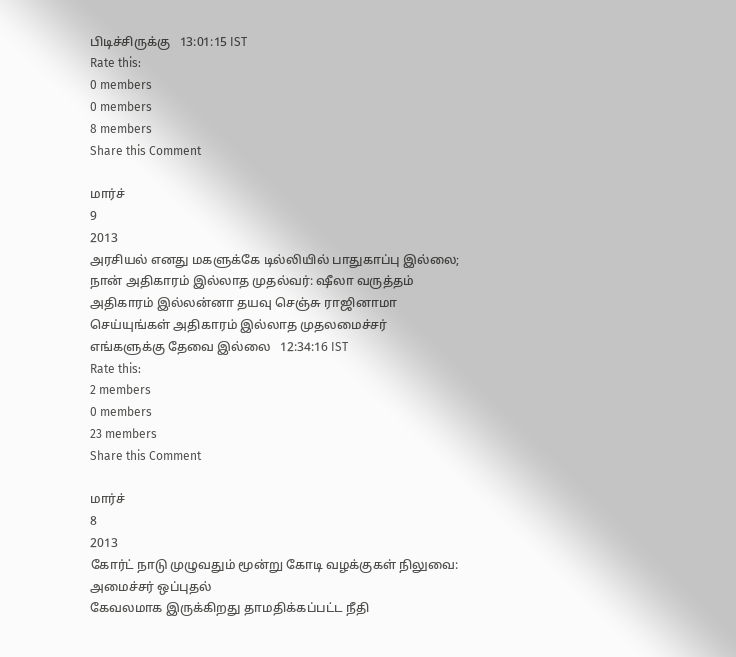பிடிச்சிருக்கு   13:01:15 IST
Rate this:
0 members
0 members
8 members
Share this Comment

மார்ச்
9
2013
அரசியல் எனது மகளுக்கே டில்லியில் பாதுகாப்பு இல்லை; நான் அதிகாரம் இல்லாத முதல்வர்: ஷீலா வருத்தம்
அதிகாரம் இல்லன்னா தயவு செஞ்சு ராஜினாமா செய்யுங்கள் அதிகாரம் இல்லாத முதலமைச்சர் எங்களுக்கு தேவை இல்லை   12:34:16 IST
Rate this:
2 members
0 members
23 members
Share this Comment

மார்ச்
8
2013
கோர்ட் நாடு முழுவதும் மூன்று கோடி வழக்குகள் நிலுவை: அமைச்சர் ஒப்புதல்
கேவலமாக இருக்கிறது தாமதிக்கப்பட்ட நீதி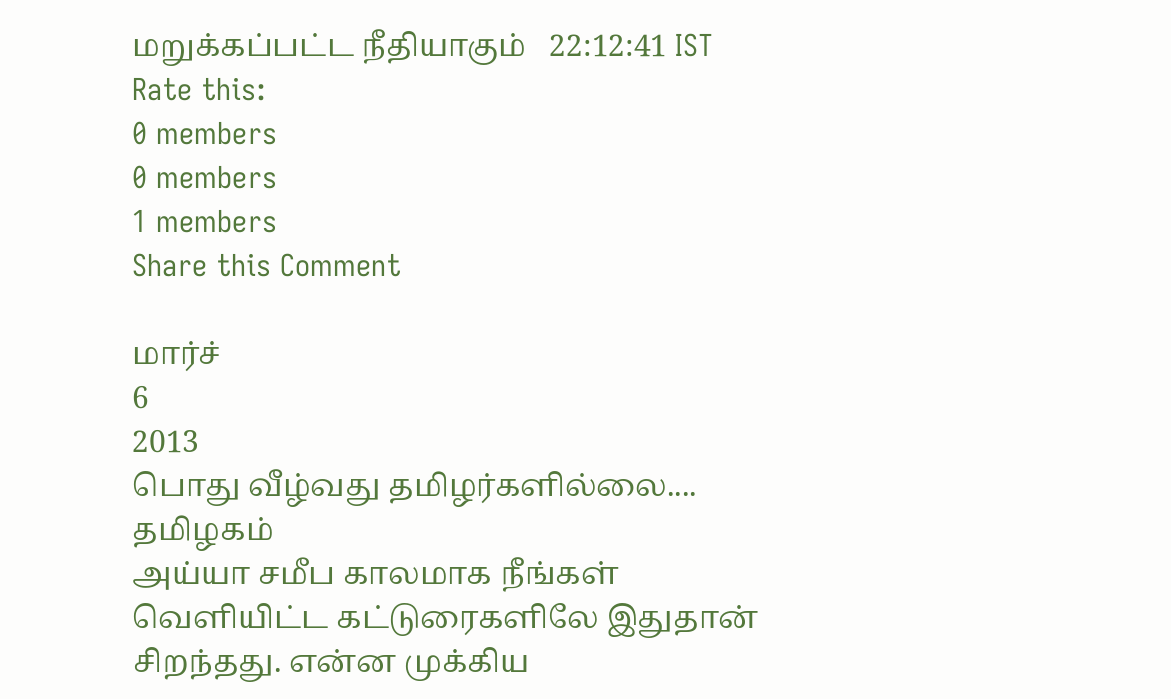மறுக்கப்பட்ட நீதியாகும்   22:12:41 IST
Rate this:
0 members
0 members
1 members
Share this Comment

மார்ச்
6
2013
பொது வீழ்வது தமிழர்களில்லை.... தமிழகம்
அய்யா சமீப காலமாக நீங்கள் வெளியிட்ட கட்டுரைகளிலே இதுதான் சிறந்தது. என்ன முக்கிய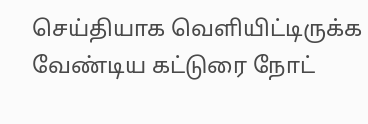செய்தியாக வெளியிட்டிருக்க வேண்டிய கட்டுரை நோட்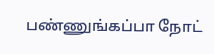பண்ணுங்கப்பா நோட்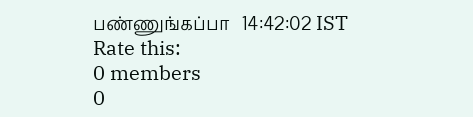பண்ணுங்கப்பா   14:42:02 IST
Rate this:
0 members
0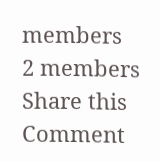members
2 members
Share this Comment